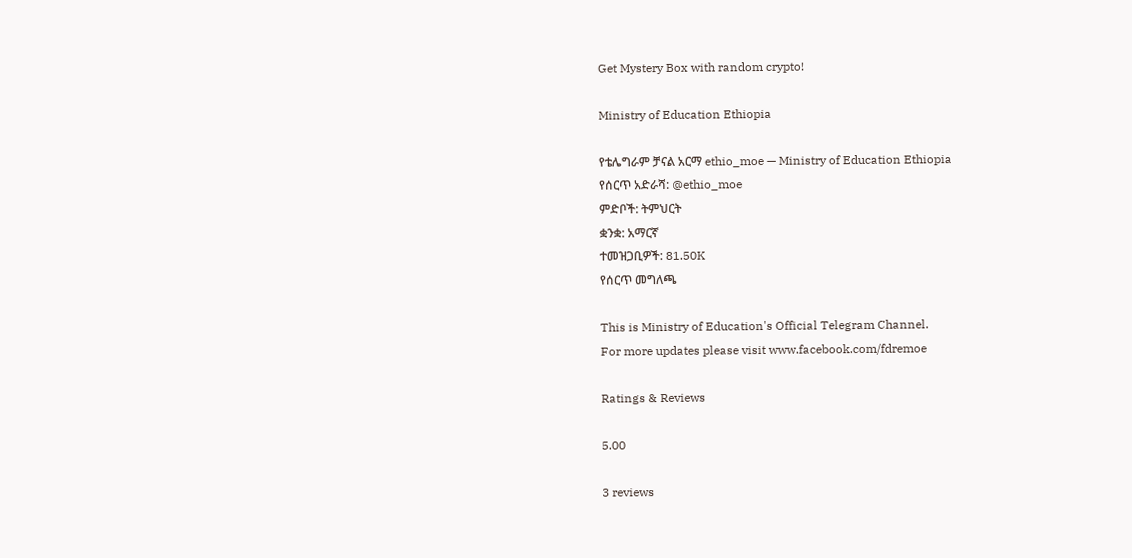Get Mystery Box with random crypto!

Ministry of Education Ethiopia

የቴሌግራም ቻናል አርማ ethio_moe — Ministry of Education Ethiopia
የሰርጥ አድራሻ: @ethio_moe
ምድቦች: ትምህርት
ቋንቋ: አማርኛ
ተመዝጋቢዎች: 81.50K
የሰርጥ መግለጫ

This is Ministry of Education's Official Telegram Channel.
For more updates please visit www.facebook.com/fdremoe

Ratings & Reviews

5.00

3 reviews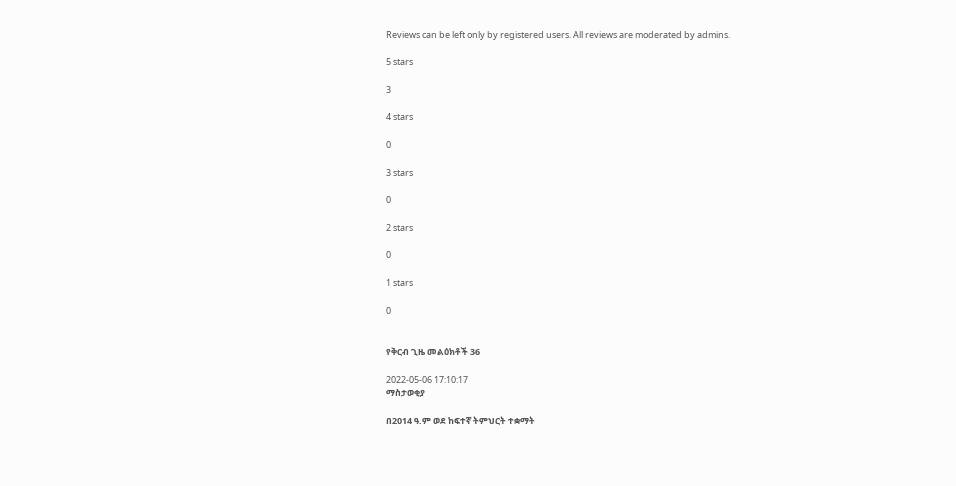Reviews can be left only by registered users. All reviews are moderated by admins.

5 stars

3

4 stars

0

3 stars

0

2 stars

0

1 stars

0


የቅርብ ጊዜ መልዕክቶች 36

2022-05-06 17:10:17
ማስታወቂያ

በ2014 ዓ.ም ወደ ከፍተኛ ትምህርት ተቋማት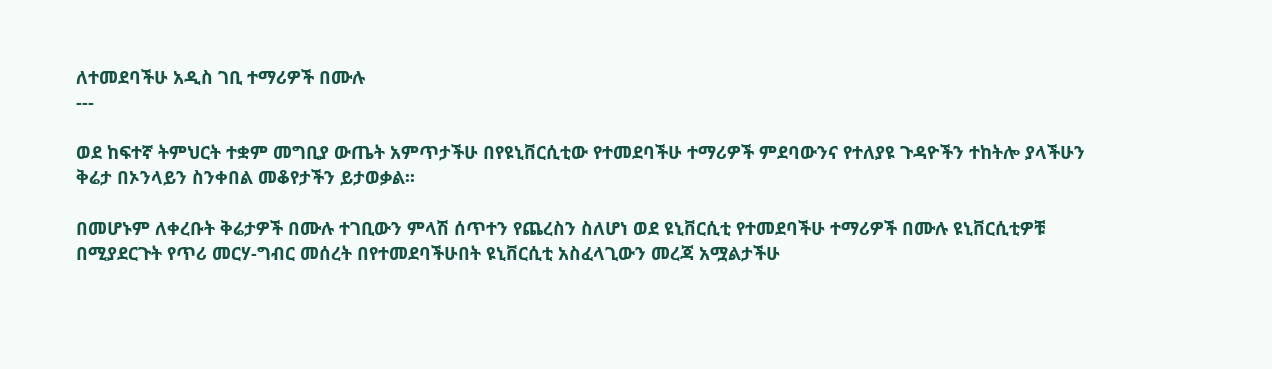ለተመደባችሁ አዲስ ገቢ ተማሪዎች በሙሉ
---

ወደ ከፍተኛ ትምህርት ተቋም መግቢያ ውጤት አምጥታችሁ በየዩኒቨርሲቲው የተመደባችሁ ተማሪዎች ምደባውንና የተለያዩ ጉዳዮችን ተከትሎ ያላችሁን ቅሬታ በኦንላይን ስንቀበል መቆየታችን ይታወቃል፡፡

በመሆኑም ለቀረቡት ቅሬታዎች በሙሉ ተገቢውን ምላሽ ሰጥተን የጨረስን ስለሆነ ወደ ዩኒቨርሲቲ የተመደባችሁ ተማሪዎች በሙሉ ዩኒቨርሲቲዎቹ በሚያደርጉት የጥሪ መርሃ-ግብር መሰረት በየተመደባችሁበት ዩኒቨርሲቲ አስፈላጊውን መረጃ አሟልታችሁ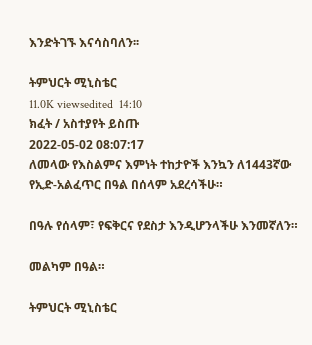እንድትገኙ እናሳስባለን፡፡

ትምህርት ሚኒስቴር
11.0K viewsedited  14:10
ክፈት / አስተያየት ይስጡ
2022-05-02 08:07:17
ለመላው የእስልምና እምነት ተከታዮች እንኳን ለ1443ኛው የኢድ-አልፈጥር በዓል በሰላም አደረሳችሁ።

በዓሉ የሰላም፣ የፍቅርና የደስታ እንዲሆንላችሁ እንመኛለን።

መልካም በዓል።

ትምህርት ሚኒስቴር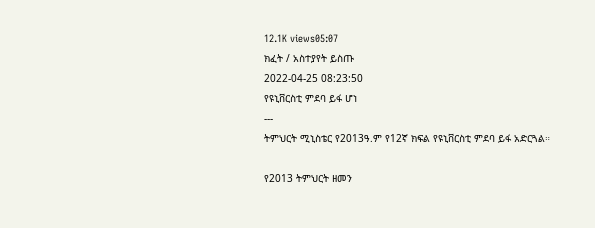12.1K views05:07
ክፈት / አስተያየት ይስጡ
2022-04-25 08:23:50
የዩኒቨርስቲ ምደባ ይፋ ሆነ
---
ትምህርት ሚኒስቴር የ2013ዓ.ም የ12ኛ ክፍል የዩኒቨርስቲ ምደባ ይፋ አድርጓል።

የ2013 ትምህርት ዘመን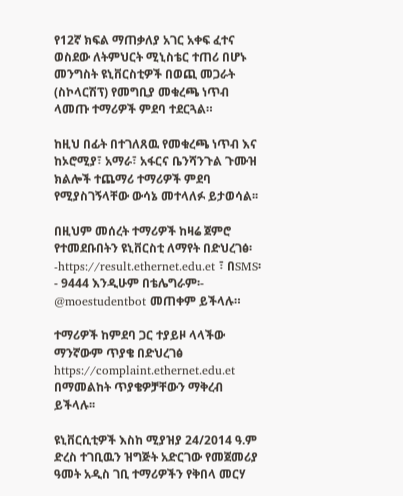የ12ኛ ክፍል ማጠቃለያ አገር አቀፍ ፈተና ወስደው ለትምህርት ሚኒስቴር ተጠሪ በሆኑ መንግስት ዩኒቨርስቲዎች በወጪ መጋራት (ስኮላርሽፕ) የመግቢያ መቁረጫ ነጥብ ላመጡ ተማሪዎች ምደባ ተደርጓል።

ከዚህ በፊት በተገለጸዉ የመቁረጫ ነጥብ እና ከኦሮሚያ፣ አማራ፣ አፋርና ቤንሻንጉል ጉሙዝ ክልሎች ተጨማሪ ተማሪዎች ምደባ የሚያስገኝላቸው ውሳኔ መተላለፉ ይታወሳል፡፡

በዚህም መሰረት ተማሪዎች ከዛሬ ጀምሮ የተመደቡበትን ዩኒቨርስቲ ለማየት በድህረገፅ፡-https://result.ethernet.edu.et ፣ በSMS፡- 9444 እንዲሁም በቴሌግራም፡- @moestudentbot መጠቀም ይችላሉ።

ተማሪዎች ከምደባ ጋር ተያይዞ ላላችው ማንኛውም ጥያቄ በድህረገፅ https://complaint.ethernet.edu.et በማመልከት ጥያቄዎቻቸውን ማቅረብ ይችላሉ፡፡

ዩኒቨርሲቲዎች እስከ ሚያዝያ 24/2014 ዓ.ም ድረስ ተገቢዉን ዝግጅት አድርገው የመጀመሪያ ዓመት አዲስ ገቢ ተማሪዎችን የቅበላ መርሃ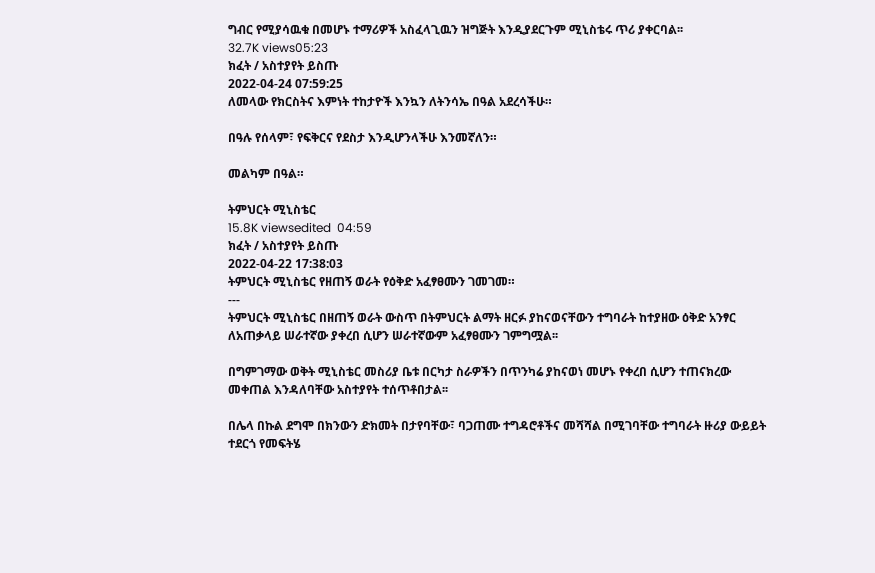ግብር የሚያሳዉቁ በመሆኑ ተማሪዎች አስፈላጊዉን ዝግጅት እንዲያደርጉም ሚኒስቴሩ ጥሪ ያቀርባል፡፡
32.7K views05:23
ክፈት / አስተያየት ይስጡ
2022-04-24 07:59:25
ለመላው የክርስትና እምነት ተከታዮች እንኳን ለትንሳኤ በዓል አደረሳችሁ።

በዓሉ የሰላም፣ የፍቅርና የደስታ እንዲሆንላችሁ እንመኛለን።

መልካም በዓል።

ትምህርት ሚኒስቴር
15.8K viewsedited  04:59
ክፈት / አስተያየት ይስጡ
2022-04-22 17:38:03
ትምህርት ሚኒስቴር የዘጠኝ ወራት የዕቅድ አፈፃፀሙን ገመገመ።
---
ትምህርት ሚኒስቴር በዘጠኝ ወራት ውስጥ በትምህርት ልማት ዘርፉ ያከናወናቸውን ተግባራት ከተያዘው ዕቅድ አንፃር ለአጠቃላይ ሠራተኛው ያቀረበ ሲሆን ሠራተኛውም አፈፃፀሙን ገምግሟል፡፡

በግምገማው ወቅት ሚኒስቴር መስሪያ ቤቱ በርካታ ስራዎችን በጥንካሬ ያከናወነ መሆኑ የቀረበ ሲሆን ተጠናክረው መቀጠል እንዳለባቸው አስተያየት ተሰጥቶበታል፡፡

በሌላ በኩል ደግሞ በክንውን ድክመት በታየባቸው፣ ባጋጠሙ ተግዳሮቶችና መሻሻል በሚገባቸው ተግባራት ዙሪያ ውይይት ተደርጎ የመፍትሄ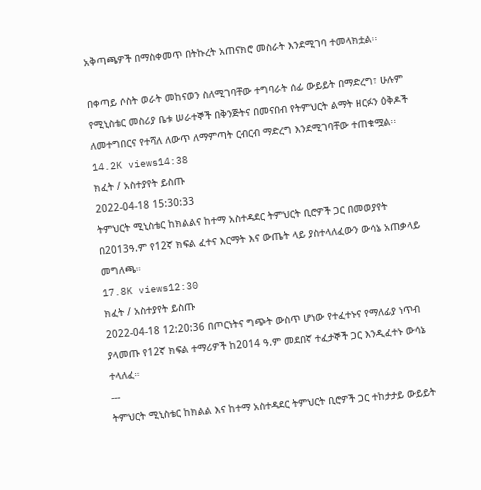አቅጣጫዎች በማስቀመጥ በትኩረት አጠናክሮ መስራት እንደሚገባ ተመላክቷል፡፡

በቀጣይ ሶስት ወራት መከናወን ስለሚገባቸው ተግባራት ሰፊ ውይይት በማድረግ፣ ሁሉም የሚኒስቴር መስሪያ ቤቱ ሠራተኞች በቅንጅትና በመናበብ የትምህርት ልማት ዘርፉን ዕቅዶች ለመተግበርና የተሻለ ለውጥ ለማምጣት ርብርብ ማድረግ እንደሚገባቸው ተጠቁሟል፡፡
14.2K views14:38
ክፈት / አስተያየት ይስጡ
2022-04-18 15:30:33
ትምህርት ሚኒስቴር ከክልልና ከተማ አስተዳደር ትምህርት ቢሮዎች ጋር በመወያየት በ2013ዓ.ም የ12ኛ ክፍል ፈተና እርማት እና ውጤት ላይ ያስተላለፈውን ውሳኔ አጠቃላይ መግለጫ።
17.8K views12:30
ክፈት / አስተያየት ይስጡ
2022-04-18 12:20:36 በጦርነትና ግጭት ውስጥ ሆነው የተፈተኑና የማለፊያ ነጥብ ያላመጡ የ12ኛ ክፍል ተማሪዎች ከ2014 ዓ.ም መደበኛ ተፈታኞች ጋር እንዲፈተኑ ውሳኔ ተላለፈ።
---
ትምህርት ሚኒስቴር ከክልል እና ከተማ አስተዳደር ትምህርት ቢሮዎች ጋር ተከታታይ ውይይት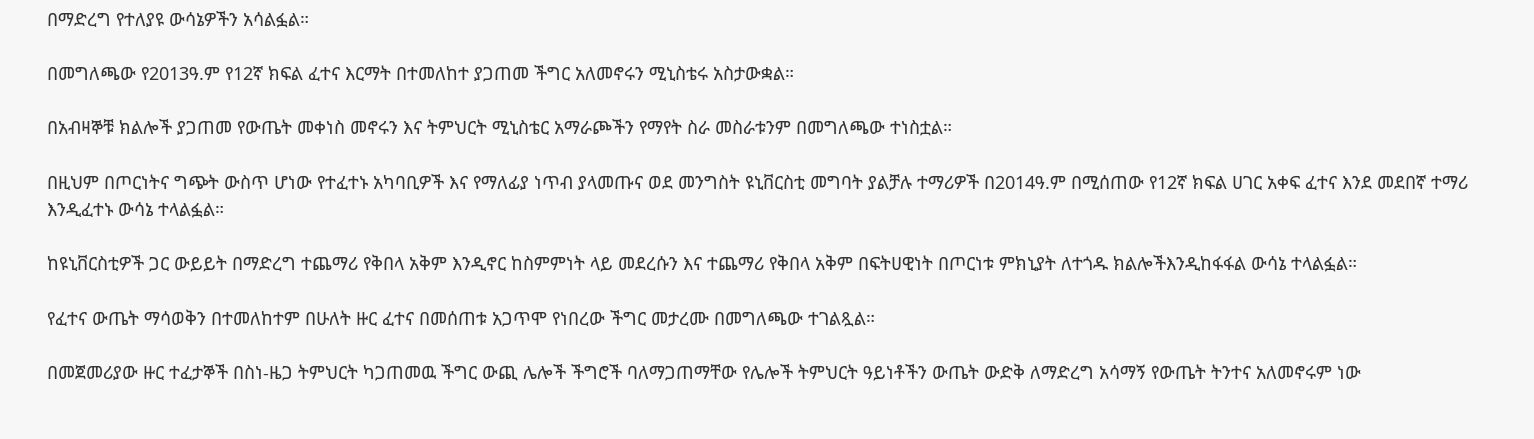በማድረግ የተለያዩ ውሳኔዎችን አሳልፏል።

በመግለጫው የ2013ዓ.ም የ12ኛ ክፍል ፈተና እርማት በተመለከተ ያጋጠመ ችግር አለመኖሩን ሚኒስቴሩ አስታውቋል።

በአብዛኞቹ ክልሎች ያጋጠመ የውጤት መቀነስ መኖሩን እና ትምህርት ሚኒስቴር አማራጮችን የማየት ስራ መስራቱንም በመግለጫው ተነስቷል።

በዚህም በጦርነትና ግጭት ውስጥ ሆነው የተፈተኑ አካባቢዎች እና የማለፊያ ነጥብ ያላመጡና ወደ መንግስት ዩኒቨርስቲ መግባት ያልቻሉ ተማሪዎች በ2014ዓ.ም በሚሰጠው የ12ኛ ክፍል ሀገር አቀፍ ፈተና እንደ መደበኛ ተማሪ እንዲፈተኑ ውሳኔ ተላልፏል።

ከዩኒቨርስቲዎች ጋር ውይይት በማድረግ ተጨማሪ የቅበላ አቅም እንዲኖር ከስምምነት ላይ መደረሱን እና ተጨማሪ የቅበላ አቅም በፍትሀዊነት በጦርነቱ ምክኒያት ለተጎዱ ክልሎችእንዲከፋፋል ውሳኔ ተላልፏል።

የፈተና ውጤት ማሳወቅን በተመለከተም በሁለት ዙር ፈተና በመሰጠቱ አጋጥሞ የነበረው ችግር መታረሙ በመግለጫው ተገልጿል።

በመጀመሪያው ዙር ተፈታኞች በስነ-ዜጋ ትምህርት ካጋጠመዉ ችግር ውጪ ሌሎች ችግሮች ባለማጋጠማቸው የሌሎች ትምህርት ዓይነቶችን ውጤት ውድቅ ለማድረግ አሳማኝ የውጤት ትንተና አለመኖሩም ነው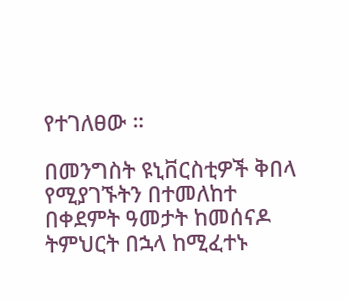የተገለፀው ።

በመንግስት ዩኒቨርስቲዎች ቅበላ የሚያገኙትን በተመለከተ በቀደምት ዓመታት ከመሰናዶ ትምህርት በኋላ ከሚፈተኑ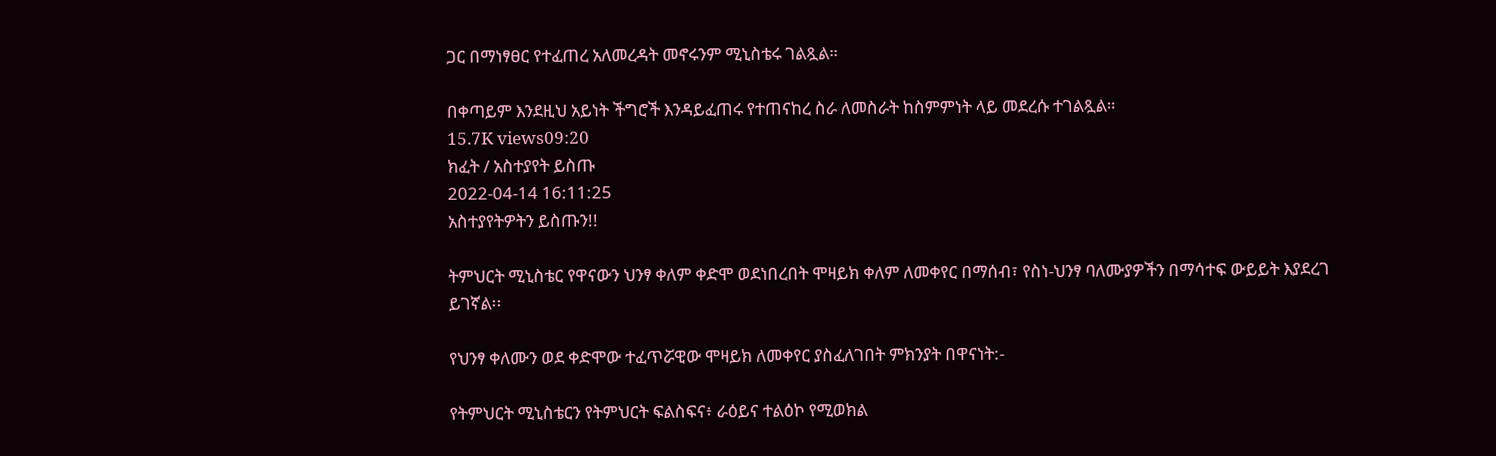ጋር በማነፃፀር የተፈጠረ አለመረዳት መኖሩንም ሚኒስቴሩ ገልጿል።

በቀጣይም እንደዚህ አይነት ችግሮች እንዳይፈጠሩ የተጠናከረ ስራ ለመስራት ከስምምነት ላይ መደረሱ ተገልጿል።
15.7K views09:20
ክፈት / አስተያየት ይስጡ
2022-04-14 16:11:25
አስተያየትዎትን ይስጡን!!

ትምህርት ሚኒስቴር የዋናውን ህንፃ ቀለም ቀድሞ ወደነበረበት ሞዛይክ ቀለም ለመቀየር በማሰብ፣ የስነ-ህንፃ ባለሙያዎችን በማሳተፍ ውይይት እያደረገ ይገኛል፡፡

የህንፃ ቀለሙን ወደ ቀድሞው ተፈጥሯዊው ሞዛይክ ለመቀየር ያስፈለገበት ምክንያት በዋናነት:-

የትምህርት ሚኒስቴርን የትምህርት ፍልስፍና፥ ራዕይና ተልዕኮ የሚወክል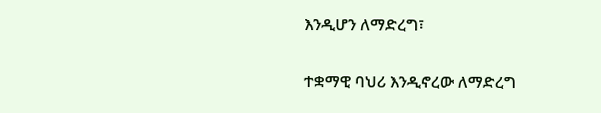እንዲሆን ለማድረግ፣

ተቋማዊ ባህሪ እንዲኖረው ለማድረግ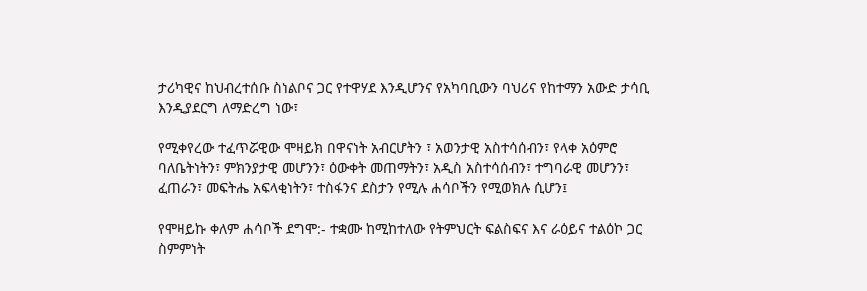ታሪካዊና ከህብረተሰቡ ስነልቦና ጋር የተዋሃደ እንዲሆንና የአካባቢውን ባህሪና የከተማን አውድ ታሳቢ እንዲያደርግ ለማድረግ ነው፣

የሚቀየረው ተፈጥሯዊው ሞዛይክ በዋናነት አብርሆትን ፣ አወንታዊ አስተሳሰብን፣ የላቀ አዕምሮ ባለቤትነትን፣ ምክንያታዊ መሆንን፣ ዕውቀት መጠማትን፣ አዲስ አስተሳሰብን፣ ተግባራዊ መሆንን፣ ፈጠራን፣ መፍትሔ አፍላቂነትን፣ ተስፋንና ደስታን የሚሉ ሐሳቦችን የሚወክሉ ሲሆን፤

የሞዛይኩ ቀለም ሐሳቦች ደግሞ:- ተቋሙ ከሚከተለው የትምህርት ፍልስፍና እና ራዕይና ተልዕኮ ጋር ስምምነት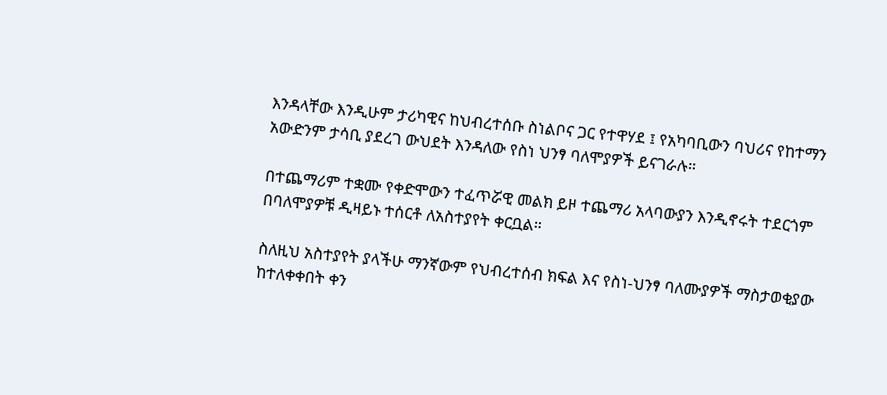እንዳላቸው እንዲሁም ታሪካዊና ከህብረተሰቡ ስነልቦና ጋር የተዋሃደ ፤ የአካባቢውን ባህሪና የከተማን አውድንም ታሳቢ ያደረገ ውህደት እንዳለው የስነ ህንፃ ባለሞያዎች ይናገራሉ።

በተጨማሪም ተቋሙ የቀድሞውን ተፈጥሯዊ መልክ ይዞ ተጨማሪ አላባውያን እንዲኖሩት ተደርጎም በባለሞያዎቹ ዲዛይኑ ተሰርቶ ለአስተያየት ቀርቧል።

ስለዚህ አስተያየት ያላችሁ ማንኛውም የህብረተሰብ ክፍል እና የስነ-ህንፃ ባለሙያዎች ማስታወቂያው ከተለቀቀበት ቀን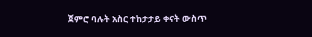ጀምሮ ባሉት አስር ተከታታይ ቀናት ውስጥ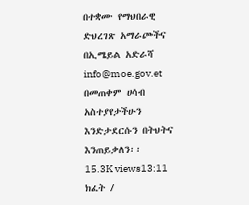በተቋሙ የማህበራዊ ድህረገጽ አማራጮችና በኢሜይል አድራሻ info@moe.gov.et በመጠቀም ሀሳብ አስተያየታችሁን እንድታደርሱን በትህትና እንጠይቃለን፡፡
15.3K views13:11
ክፈት /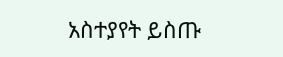አስተያየት ይስጡ